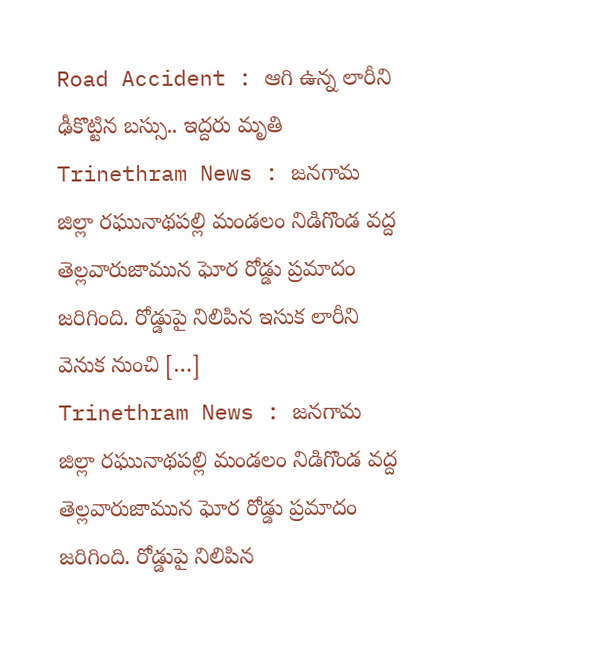Road Accident : ఆగి ఉన్న లారీని ఢీకొట్టిన బస్సు.. ఇద్దరు మృతి
Trinethram News : జనగామ జిల్లా రఘునాథపల్లి మండలం నిడిగొండ వద్ద తెల్లవారుజామున ఘోర రోడ్డు ప్రమాదం జరిగింది. రోడ్డుపై నిలిపిన ఇసుక లారీని వెనుక నుంచి […]
Trinethram News : జనగామ జిల్లా రఘునాథపల్లి మండలం నిడిగొండ వద్ద తెల్లవారుజామున ఘోర రోడ్డు ప్రమాదం జరిగింది. రోడ్డుపై నిలిపిన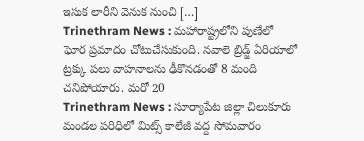ఇసుక లారీని వెనుక నుంచి […]
Trinethram News : మహారాష్ట్రలోని పుణేలో ఘోర ప్రమాదం చోటుచేసుకుంది. నవాలె బ్రిడ్జ్ ఏరియాలో ట్రక్కు పలు వాహనాలను ఢీకొనడంతో 8 మంది చనిపోయారు. మరో 20
Trinethram News : సూర్యాపేట జిల్లా చిలుకూరు మండల పరిధిలో మిట్స్ కాలేజీ వద్ద సోమవారం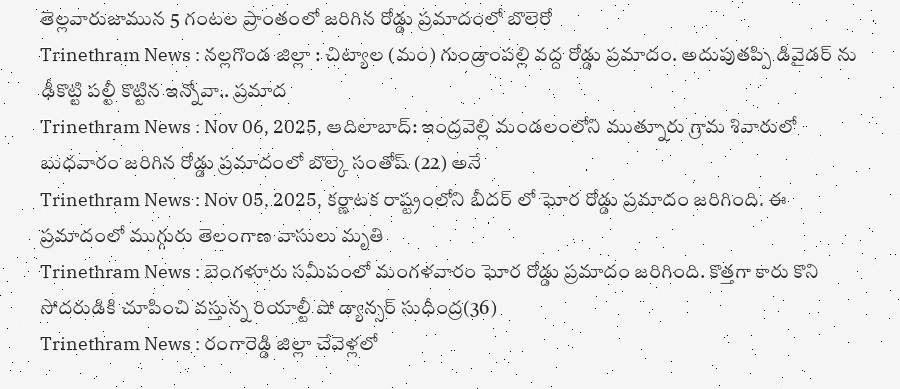తెల్లవారుజామున 5 గంటల ప్రాంతంలో జరిగిన రోడ్డు ప్రమాదంలో బొలెరో
Trinethram News : నల్లగొండ జిల్లా : చిట్యాల (మం) గుండ్రాంపల్లి వద్ద రోడ్డు ప్రమాదం. అదుపుతప్పి డివైడర్ ను ఢీకొట్టి పల్టీ కొట్టిన ఇన్నోవా.. ప్రమాద
Trinethram News : Nov 06, 2025, ఆదిలాబాద్: ఇంద్రవెల్లి మండలంలోని ముత్నూరు గ్రామ శివారులో బుధవారం జరిగిన రోడ్డు ప్రమాదంలో బొల్కె సంతోష్ (22) అనే
Trinethram News : Nov 05, 2025, కర్ణాటక రాష్ట్రంలోని బీదర్ లో ఘోర రోడ్డు ప్రమాదం జరిగింది. ఈ ప్రమాదంలో ముగ్గురు తెలంగాణ వాసులు మృతి
Trinethram News : బెంగళూరు సమీపంలో మంగళవారం ఘోర రోడ్డు ప్రమాదం జరిగింది. కొత్తగా కారు కొని సోదరుడికి చూపించి వస్తున్న రియాల్టీ షో డ్యాన్సర్ సుధీంద్ర(36)
Trinethram News : రంగారెడ్డి జిల్లా చేవెళ్లలో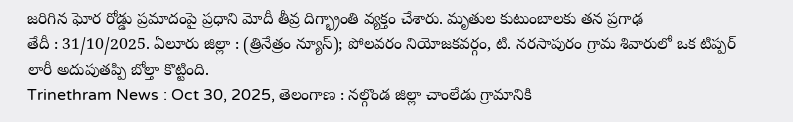జరిగిన ఘోర రోడ్డు ప్రమాదంపై ప్రధాని మోదీ తీవ్ర దిగ్భ్రాంతి వ్యక్తం చేశారు. మృతుల కుటుంబాలకు తన ప్రగాఢ
తేదీ : 31/10/2025. ఏలూరు జిల్లా : (త్రినేత్రం న్యూస్); పోలవరం నియోజకవర్గం, టి. నరసాపురం గ్రామ శివారులో ఒక టిప్పర్ లారీ అదుపుతప్పి బోల్తా కొట్టింది.
Trinethram News : Oct 30, 2025, తెలంగాణ : నల్గొండ జిల్లా చాంలేడు గ్రామానికి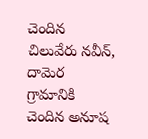చెందిన చిలువేరు నవీన్, దామెర గ్రామానికి చెందిన అనూష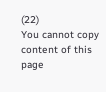(22)
You cannot copy content of this page